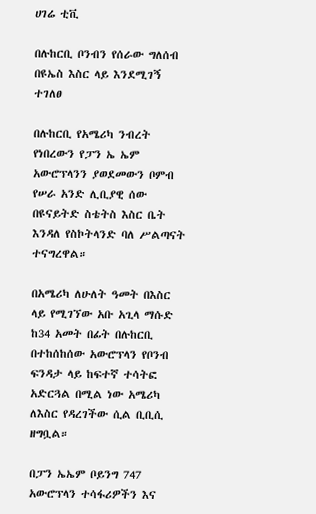ሀገሬ ቲቪ

በሉከርቢ ቦንብን የሰራው ግለሰብ በዩኤስ እስር ላይ እንደሚገኝ ተገለፀ

በሉከርቢ የአሜሪካ ንብረት የነበረውን የፓን ኤ ኤም አውሮፕላንን ያወደመውን ቦምብ የሠራ አንድ ሊቢያዊ ሰው በዩናይትድ ስቴትስ እስር ቤት እንዳለ የስኮትላንድ ባለ ሥልጣናት ተናግረዋል።

በአሜሪካ ለሁለት ዓመት በእስር ላይ የሚገኘው አቡ አጊላ ማሱድ ከ34 አመት በፊት በሉከርቢ በተከሰከሰው አውሮፕላን የቦንብ ፍንዳታ ላይ ከፍተኛ ተሳትፎ አድርጓል በሚል ነው አሜሪካ ለእስር የዳረገችው ሲል ቢቢሲ ዘግቧል።

በፓን ኤኤም ቦይንግ 747 አውሮፕላን ተሳፋሪዎችን እና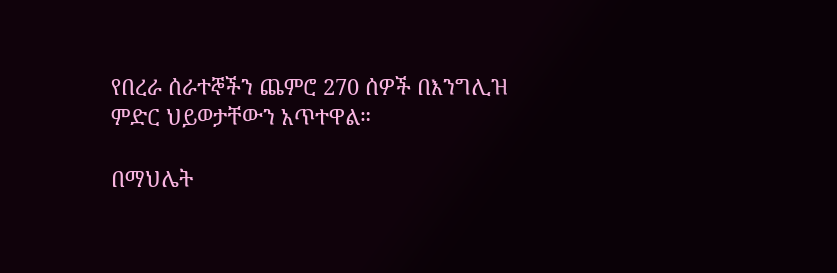የበረራ ሰራተኞችን ጨምሮ 270 ሰዎች በእንግሊዝ ምድር ህይወታቸውን አጥተዋል።

በማህሌት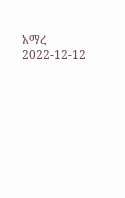አማረ
2022-12-12